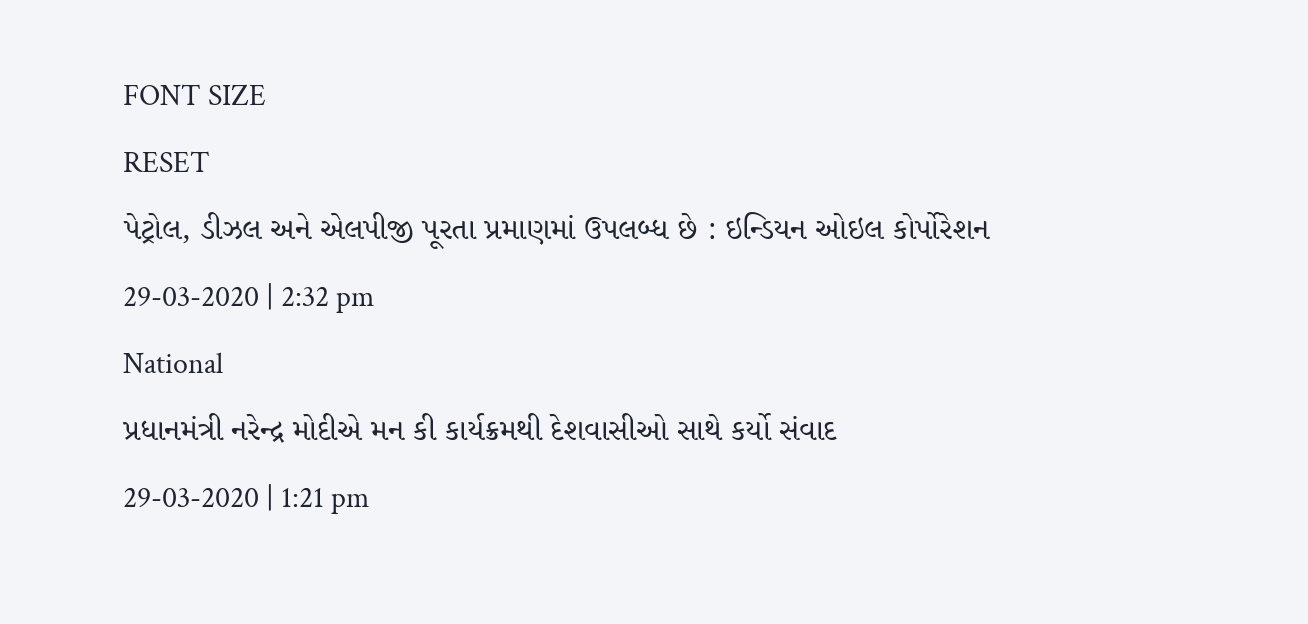FONT SIZE
RESET
પેટ્રોલ, ડીઝલ અને એલપીજી પૂરતા પ્રમાણમાં ઉપલબ્ધ છે : ઇન્ડિયન ઓઇલ કોર્પોરેશન
29-03-2020 | 2:32 pm
National
પ્રધાનમંત્રી નરેન્દ્ર મોદીએ મન કી કાર્યક્રમથી દેશવાસીઓ સાથે કર્યો સંવાદ
29-03-2020 | 1:21 pm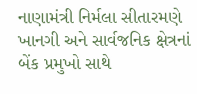નાણામંત્રી નિર્મલા સીતારમણે ખાનગી અને સાર્વજનિક ક્ષેત્રનાં બેંક પ્રમુખો સાથે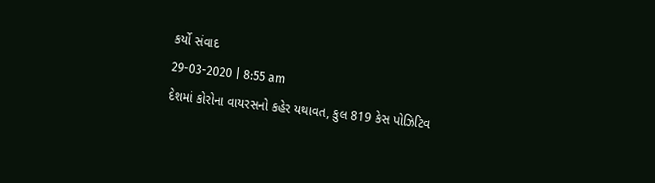કર્યો સંવાદ
29-03-2020 | 8:55 am
દેશમાં કોરોના વાયરસનો કહેર યથાવત, કુલ 819 કેસ પોઝિટિવ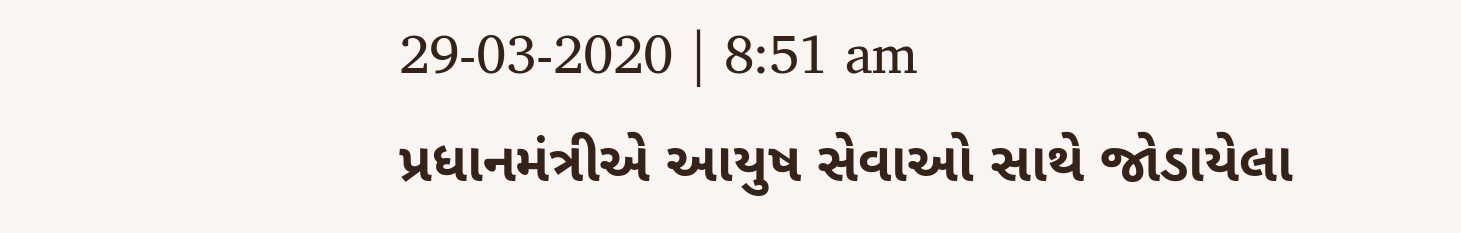29-03-2020 | 8:51 am
પ્રધાનમંત્રીએ આયુષ સેવાઓ સાથે જોડાયેલા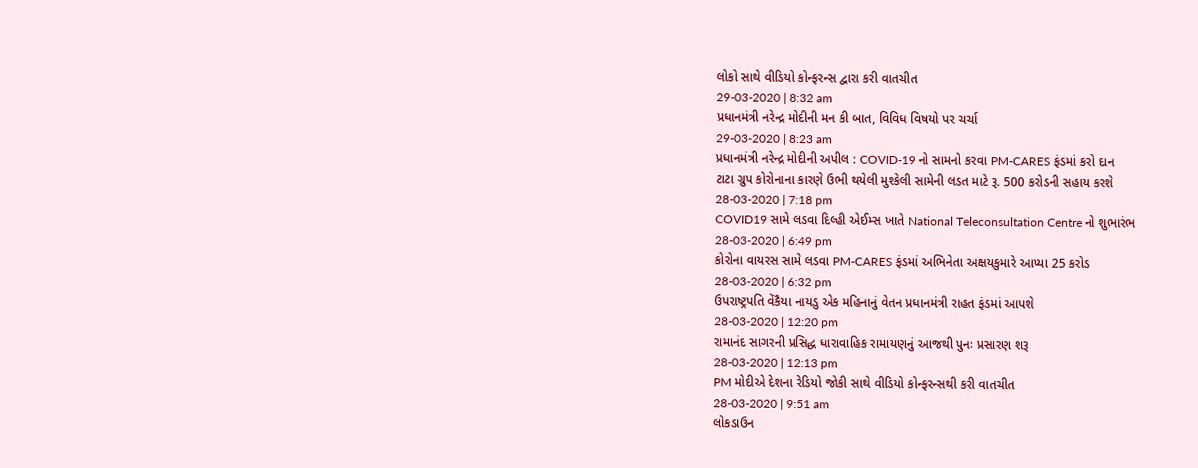લોકો સાથે વીડિયો કોન્ફરન્સ દ્વારા કરી વાતચીત
29-03-2020 | 8:32 am
પ્રધાનમંત્રી નરેન્દ્ર મોદીની મન કી બાત, વિવિધ વિષયો પર ચર્ચા
29-03-2020 | 8:23 am
પ્રધાનમંત્રી નરેન્દ્ર મોદીની અપીલ : COVID-19 નો સામનો કરવા PM-CARES ફંડમાં કરો દાન
ટાટા ગ્રુપ કોરોનાના કારણે ઉભી થયેલી મુશ્કેલી સામેની લડત માટે રૂ. 500 કરોડની સહાય કરશે
28-03-2020 | 7:18 pm
COVID19 સામે લડવા દિલ્હી એઈમ્સ ખાતે National Teleconsultation Centre નો શુભારંભ
28-03-2020 | 6:49 pm
કોરોના વાયરસ સામે લડવા PM-CARES ફંડમાં અભિનેતા અક્ષયકુમારે આપ્યા 25 કરોડ
28-03-2020 | 6:32 pm
ઉપરાષ્ટ્રપતિ વેંકૈયા નાયડુ એક મહિનાનું વેતન પ્રધાનમંત્રી રાહત ફંડમાં આપશે
28-03-2020 | 12:20 pm
રામાનંદ સાગરની પ્રસિદ્ધ ધારાવાહિક રામાયણનું આજથી પુનઃ પ્રસારણ શરૂ
28-03-2020 | 12:13 pm
PM મોદીએ દેશના રેડિયો જોકી સાથે વીડિયો કોન્ફરન્સથી કરી વાતચીત
28-03-2020 | 9:51 am
લોકડાઉન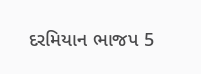દરમિયાન ભાજપ 5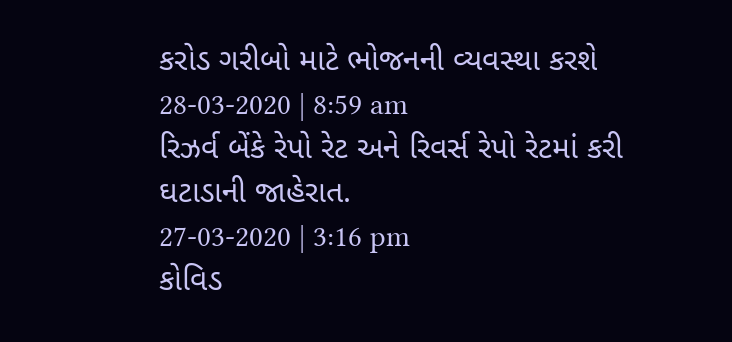કરોડ ગરીબો માટે ભોજનની વ્યવસ્થા કરશે
28-03-2020 | 8:59 am
રિઝર્વ બેંકે રેપો રેટ અને રિવર્સ રેપો રેટમાં કરી ઘટાડાની જાહેરાત.
27-03-2020 | 3:16 pm
કોવિડ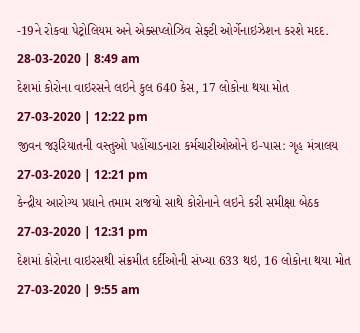-19ને રોકવા પેટ્રોલિયમ અને એક્સપ્લોઝિવ સેફ્ટી ઓર્ગેનાઇઝેશન કરશે મદદ.
28-03-2020 | 8:49 am
દેશમાં કોરોના વાઇરસને લઇને કુલ 640 કેસ, 17 લોકોના થયા મોત
27-03-2020 | 12:22 pm
જીવન જરૂરિયાતની વસ્તુઓ પહોંચાડનારા કર્મચારીઓઓને ઇ-પાસ: ગૃહ મંત્રાલય
27-03-2020 | 12:21 pm
કેન્દ્રીય આરોગ્ય પ્રધાને તમામ રાજયો સાથે કોરોનાને લઇને કરી સમીક્ષા બેઠક
27-03-2020 | 12:31 pm
દેશમાં કોરોના વાઇરસથી સંક્રમીત દર્દીઓની સંખ્યા 633 થઇ, 16 લોકોના થયા મોત
27-03-2020 | 9:55 am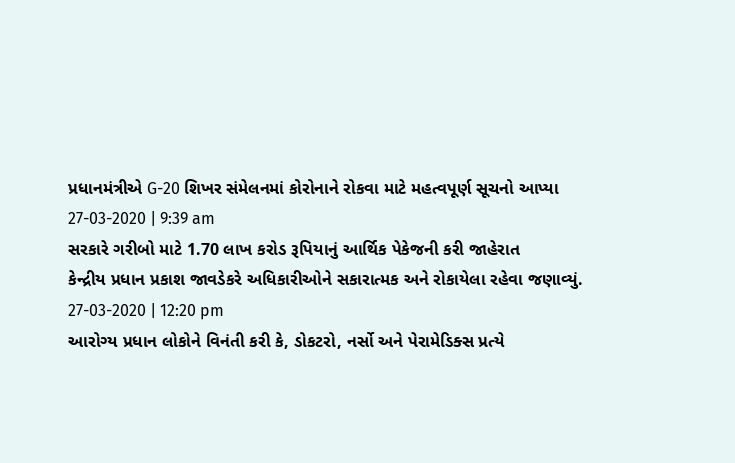પ્રધાનમંત્રીએ G-20 શિખર સંમેલનમાં કોરોનાને રોકવા માટે મહત્વપૂર્ણ સૂચનો આપ્યા
27-03-2020 | 9:39 am
સરકારે ગરીબો માટે 1.70 લાખ કરોડ રૂપિયાનું આર્થિક પેકેજની કરી જાહેરાત
કેન્દ્રીય પ્રધાન પ્રકાશ જાવડેકરે અધિકારીઓને સકારાત્મક અને રોકાયેલા રહેવા જણાવ્યું.
27-03-2020 | 12:20 pm
આરોગ્ય પ્રધાન લોકોને વિનંતી કરી કે, ડોકટરો, નર્સો અને પેરામેડિક્સ પ્રત્યે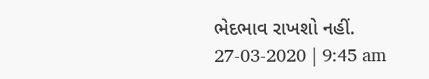ભેદભાવ રાખશો નહીં.
27-03-2020 | 9:45 am